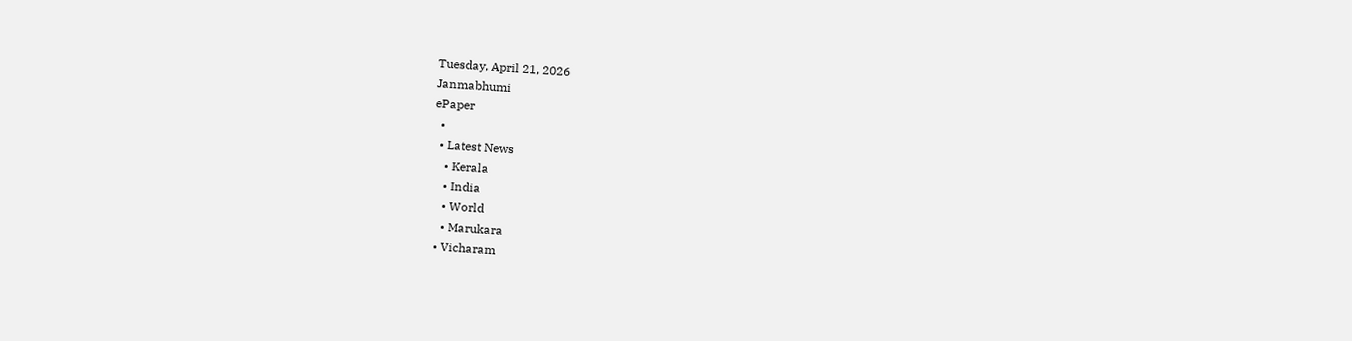Tuesday, April 21, 2026
Janmabhumi
ePaper
  •
  • Latest News
    • Kerala
    • India
    • World
    • Marukara
  • Vicharam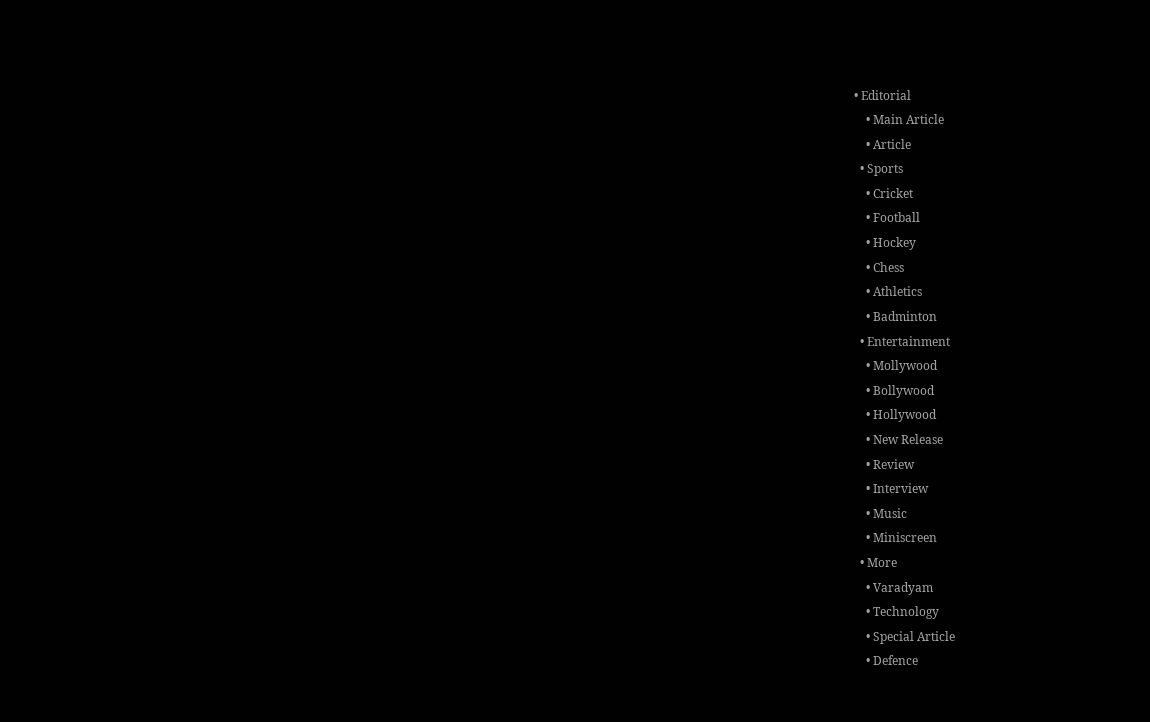• Editorial
    • Main Article
    • Article
  • Sports
    • Cricket
    • Football
    • Hockey
    • Chess
    • Athletics
    • Badminton
  • Entertainment
    • Mollywood
    • Bollywood
    • Hollywood
    • New Release
    • Review
    • Interview
    • Music
    • Miniscreen
  • More
    • Varadyam
    • Technology
    • Special Article
    • Defence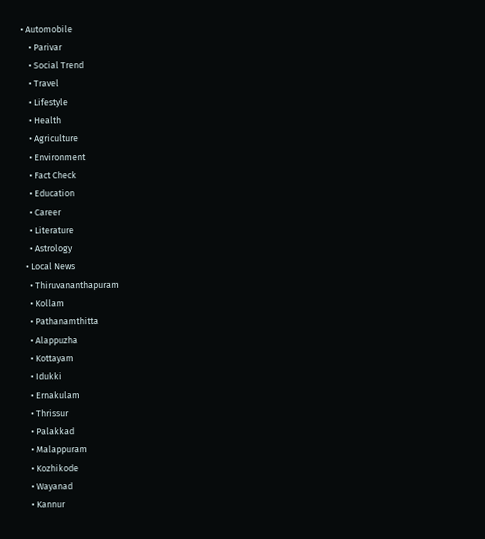• Automobile
    • Parivar
    • Social Trend
    • Travel
    • Lifestyle
    • Health
    • Agriculture
    • Environment
    • Fact Check
    • Education
    • Career
    • Literature
    • Astrology
  • Local News
    • Thiruvananthapuram
    • Kollam
    • Pathanamthitta
    • Alappuzha
    • Kottayam
    • Idukki
    • Ernakulam
    • Thrissur
    • Palakkad
    • Malappuram
    • Kozhikode
    • Wayanad
    • Kannur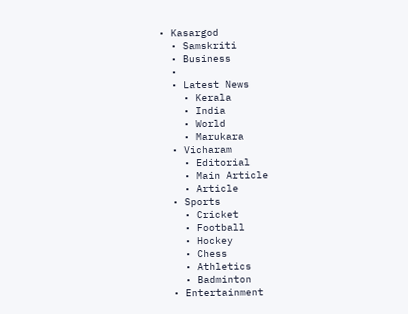• Kasargod
  • Samskriti
  • Business
  •
  • Latest News
    • Kerala
    • India
    • World
    • Marukara
  • Vicharam
    • Editorial
    • Main Article
    • Article
  • Sports
    • Cricket
    • Football
    • Hockey
    • Chess
    • Athletics
    • Badminton
  • Entertainment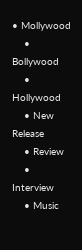• Mollywood
    • Bollywood
    • Hollywood
    • New Release
    • Review
    • Interview
    • Music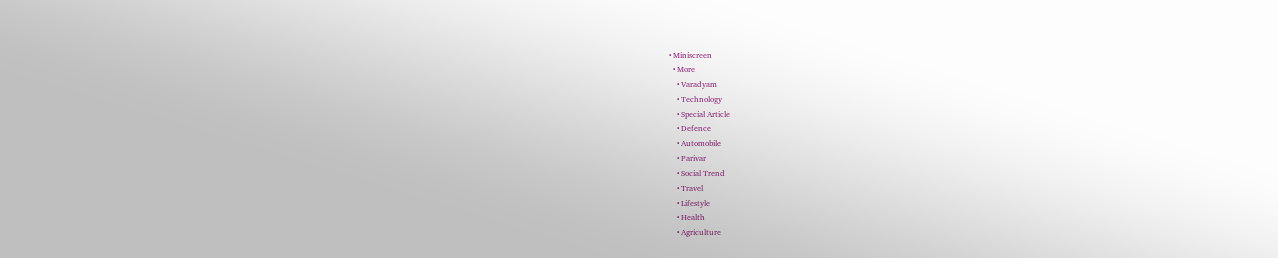• Miniscreen
  • More
    • Varadyam
    • Technology
    • Special Article
    • Defence
    • Automobile
    • Parivar
    • Social Trend
    • Travel
    • Lifestyle
    • Health
    • Agriculture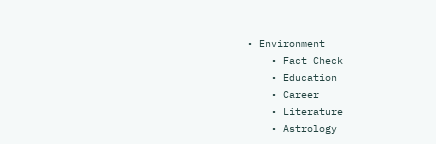• Environment
    • Fact Check
    • Education
    • Career
    • Literature
    • Astrology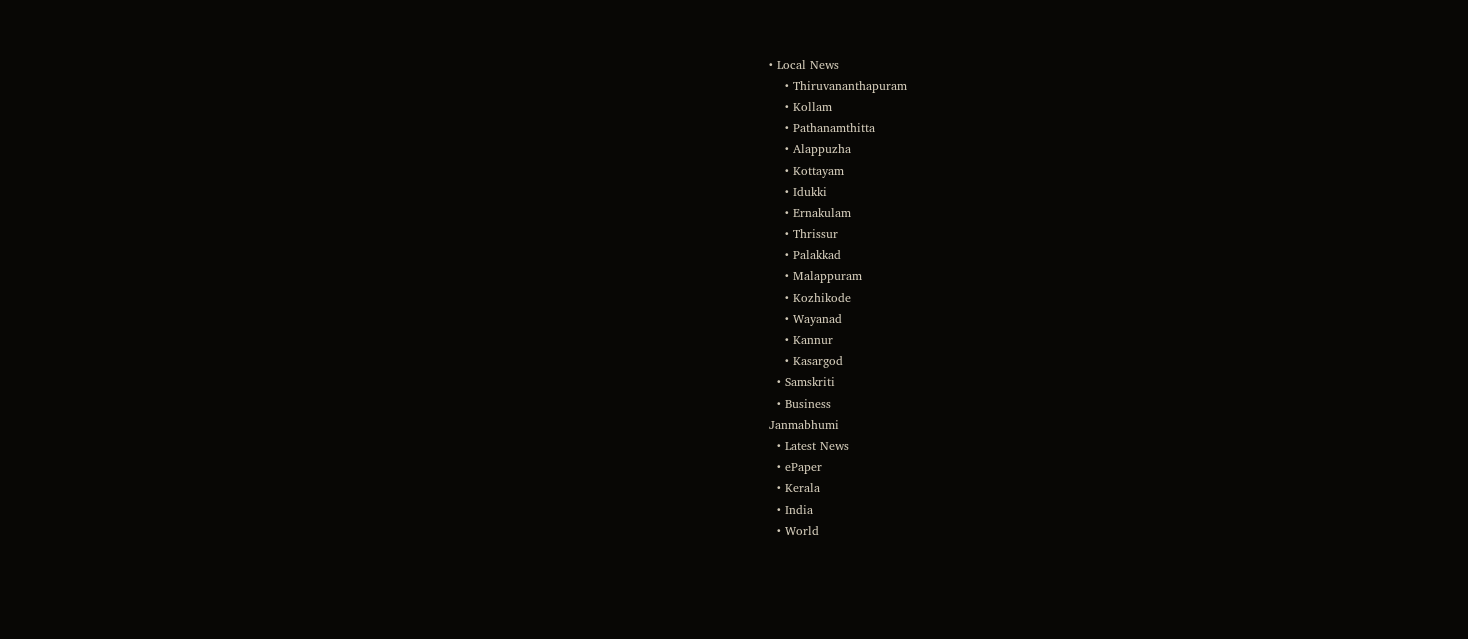• Local News
    • Thiruvananthapuram
    • Kollam
    • Pathanamthitta
    • Alappuzha
    • Kottayam
    • Idukki
    • Ernakulam
    • Thrissur
    • Palakkad
    • Malappuram
    • Kozhikode
    • Wayanad
    • Kannur
    • Kasargod
  • Samskriti
  • Business
Janmabhumi
  • Latest News
  • ePaper
  • Kerala
  • India
  • World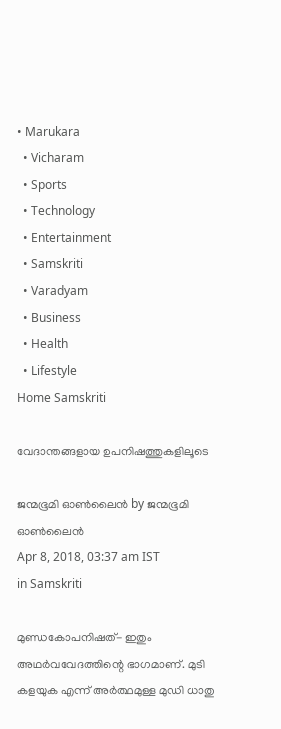• Marukara
  • Vicharam
  • Sports
  • Technology
  • Entertainment
  • Samskriti
  • Varadyam
  • Business
  • Health
  • Lifestyle
Home Samskriti

വേദാന്തങ്ങളായ ഉപനിഷത്തുകളിലൂടെ

ജന്മഭൂമി ഓണ്‍ലൈന്‍ by ജന്മഭൂമി ഓണ്‍ലൈന്‍
Apr 8, 2018, 03:37 am IST
in Samskriti

മുണ്ഡകോപനിഷത്- ഇതും അഥര്‍വവേദത്തിന്റെ ഭാഗമാണ്. മുടി കളയുക എന്ന് അര്‍ത്ഥമുള്ള മുഡി ധാതു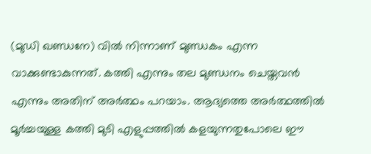(മുഡി ഖണ്ഡനേ) വില്‍ നിന്നാണ് മുണ്ഡകം എന്ന വാക്കുണ്ടാകുന്നത്. കത്തി എന്നും തല മുണ്ഡനം ചെയ്തവന്‍ എന്നും അതിന് അര്‍ത്ഥം പറയാം. ആദ്യത്തെ അര്‍ത്ഥത്തില്‍ മൂര്‍ച്ചയുള്ള കത്തി മുടി എളുപ്പത്തില്‍ കളയുന്നതുപോലെ ഈ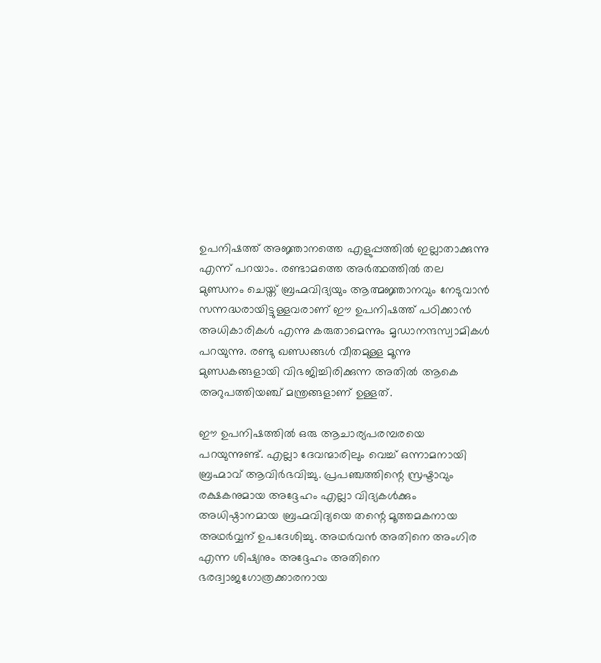ഉപനിഷത്ത് അജ്ഞാനത്തെ എളുപ്പത്തില്‍ ഇല്ലാതാക്കുന്നു എന്ന് പറയാം. രണ്ടാമത്തെ അര്‍ത്ഥത്തില്‍ തല മുണ്ഡനം ചെയ്ത് ബ്രഹ്മവിദ്യയും ആത്മജ്ഞാനവും നേടുവാന്‍ സന്നദ്ധരായിട്ടുള്ളവരാണ് ഈ ഉപനിഷത്ത് പഠിക്കാന്‍ അധികാരികള്‍ എന്നു കരുതാമെന്നും മൃഡാനന്ദസ്വാമികള്‍ പറയുന്നു. രണ്ടു ഖണ്ഡങ്ങള്‍ വീതമുള്ള മൂന്നു മുണ്ഡകങ്ങളായി വിഭജിച്ചിരിക്കുന്ന അതില്‍ ആകെ അറുപത്തിയഞ്ച് മന്ത്രങ്ങളാണ് ഉള്ളത്.

ഈ ഉപനിഷത്തില്‍ ഒരു ആചാര്യപരമ്പരയെ പറയുന്നുണ്ട്. എല്ലാ ദേവന്മാരിലും വെച്ച് ഒന്നാമനായി ബ്രഹ്മാവ് ആവിര്‍ഭവിച്ചു. പ്രപഞ്ചത്തിന്റെ സ്രഷ്ടാവും രക്ഷകനുമായ അദ്ദേഹം എല്ലാ വിദ്യകള്‍ക്കും അധിഷ്ഠാനമായ ബ്രഹ്മവിദ്യയെ തന്റെ മൂത്തമകനായ അഥര്‍വ്വന് ഉപദേശിച്ചു. അഥര്‍വന്‍ അതിനെ അംഗിര എന്ന ശിഷ്യനും അദ്ദേഹം അതിനെ ഭരദ്വാജഗോത്രക്കാരനായ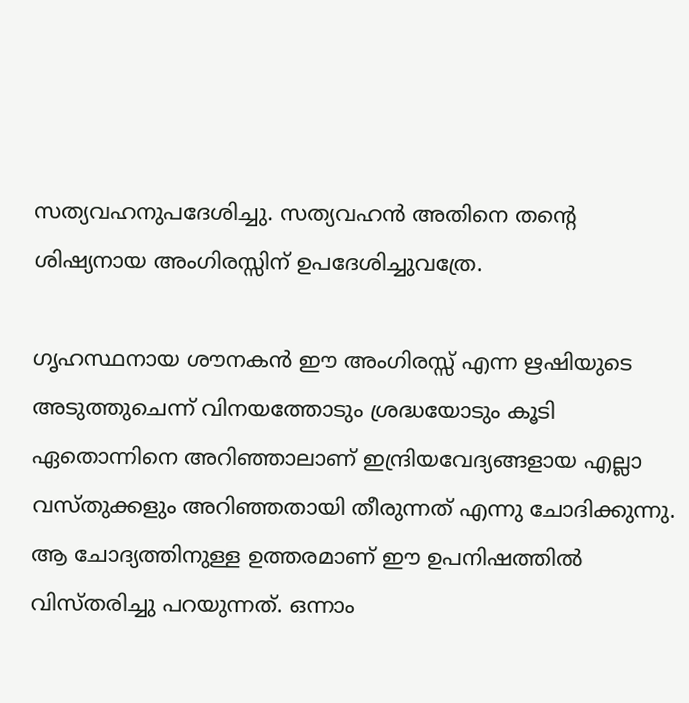സത്യവഹനുപദേശിച്ചു. സത്യവഹന്‍ അതിനെ തന്റെ ശിഷ്യനായ അംഗിരസ്സിന് ഉപദേശിച്ചുവത്രേ.

ഗൃഹസ്ഥനായ ശൗനകന്‍ ഈ അംഗിരസ്സ് എന്ന ഋഷിയുടെ അടുത്തുചെന്ന് വിനയത്തോടും ശ്രദ്ധയോടും കൂടി ഏതൊന്നിനെ അറിഞ്ഞാലാണ് ഇന്ദ്രിയവേദ്യങ്ങളായ എല്ലാ വസ്തുക്കളും അറിഞ്ഞതായി തീരുന്നത് എന്നു ചോദിക്കുന്നു. ആ ചോദ്യത്തിനുള്ള ഉത്തരമാണ് ഈ ഉപനിഷത്തില്‍ വിസ്തരിച്ചു പറയുന്നത്. ഒന്നാം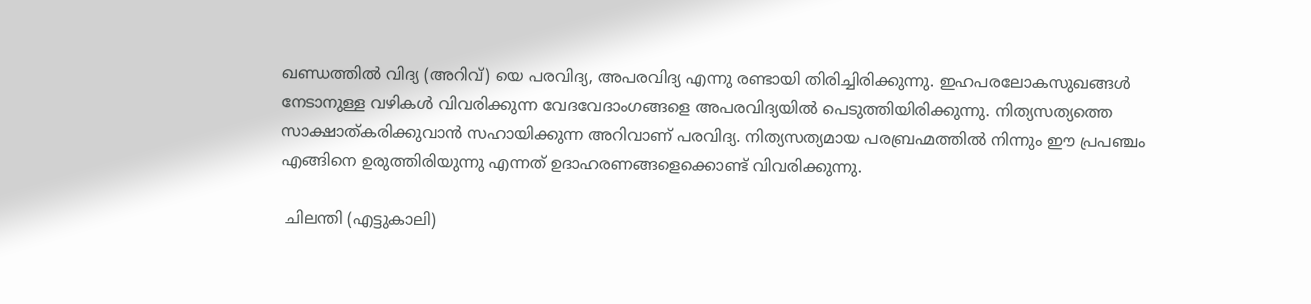ഖണ്ഡത്തില്‍ വിദ്യ (അറിവ്) യെ പരവിദ്യ, അപരവിദ്യ എന്നു രണ്ടായി തിരിച്ചിരിക്കുന്നു. ഇഹപരലോകസുഖങ്ങള്‍ നേടാനുള്ള വഴികള്‍ വിവരിക്കുന്ന വേദവേദാംഗങ്ങളെ അപരവിദ്യയില്‍ പെടുത്തിയിരിക്കുന്നു. നിത്യസത്യത്തെ സാക്ഷാത്കരിക്കുവാന്‍ സഹായിക്കുന്ന അറിവാണ് പരവിദ്യ. നിത്യസത്യമായ പരബ്രഹ്മത്തില്‍ നിന്നും ഈ പ്രപഞ്ചം എങ്ങിനെ ഉരുത്തിരിയുന്നു എന്നത് ഉദാഹരണങ്ങളെക്കൊണ്ട് വിവരിക്കുന്നു.

 ചിലന്തി (എട്ടുകാലി)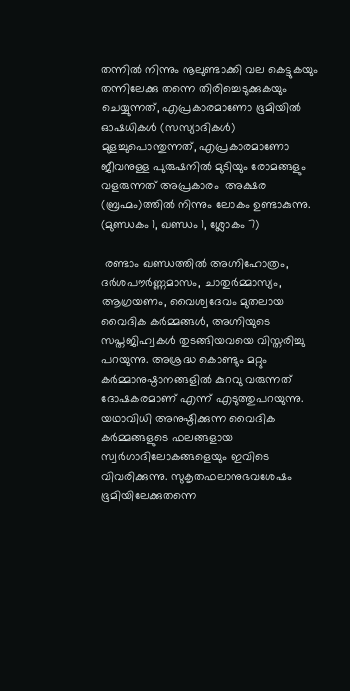തന്നില്‍ നിന്നും നൂലുണ്ടാക്കി വല കെട്ടുകയും തന്നിലേക്കു തന്നെ തിരിച്ചെടുക്കുകയും ചെയ്യുന്നത്, എപ്രകാരമാണോ ഭൂമിയില്‍ ഓഷധികള്‍ (സസ്യാദികള്‍) മുളച്ചുപൊന്തുന്നത്, എപ്രകാരമാണോ ജീവനുള്ള പുരുഷനില്‍ മുടിയും രോമങ്ങളും വളരുന്നത് അപ്രകാരം  അക്ഷര (ബ്രഹ്മം)ത്തില്‍ നിന്നും ലോകം ഉണ്ടാകുന്നു. (മുണ്ഡകം 1, ഖണ്ഡം 1, ശ്ലോകം 7)

 രണ്ടാം ഖണ്ഡത്തില്‍ അഗ്നിഹോത്രം, ദര്‍ശപൗര്‍ണ്ണമാസം, ചാതുര്‍മ്മാസ്യം, ആഗ്രയണം, വൈശ്വദേവം മുതലായ വൈദിക കര്‍മ്മങ്ങള്‍, അഗ്നിയുടെ സപ്തജിഹ്വകള്‍ തുടങ്ങിയവയെ വിസ്തരിച്ചു പറയുന്നു. അശ്രദ്ധ കൊണ്ടും മറ്റും കര്‍മ്മാനുഷ്ഠാനങ്ങളില്‍ കുറവു വരുന്നത് ദോഷകരമാണ് എന്ന് എടുത്തുപറയുന്നു. യഥാവിധി അനുഷ്ഠിക്കുന്ന വൈദിക കര്‍മ്മങ്ങളുടെ ഫലങ്ങളായ സ്വര്‍ഗാദിലോകങ്ങളെയും ഇവിടെ വിവരിക്കുന്നു. സുകൃതഫലാനുഭവശേഷം ഭൂമിയിലേക്കുതന്നെ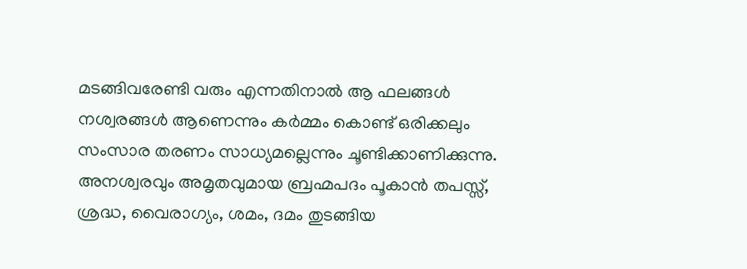മടങ്ങിവരേണ്ടി വരും എന്നതിനാല്‍ ആ ഫലങ്ങള്‍ നശ്വരങ്ങള്‍ ആണെന്നും കര്‍മ്മം കൊണ്ട് ഒരിക്കലും സംസാര തരണം സാധ്യമല്ലെന്നും ചൂണ്ടിക്കാണിക്കുന്നു. അനശ്വരവും അമൃതവുമായ ബ്രഹ്മപദം പൂകാന്‍ തപസ്സ്, ശ്രദ്ധ, വൈരാഗ്യം, ശമം, ദമം തുടങ്ങിയ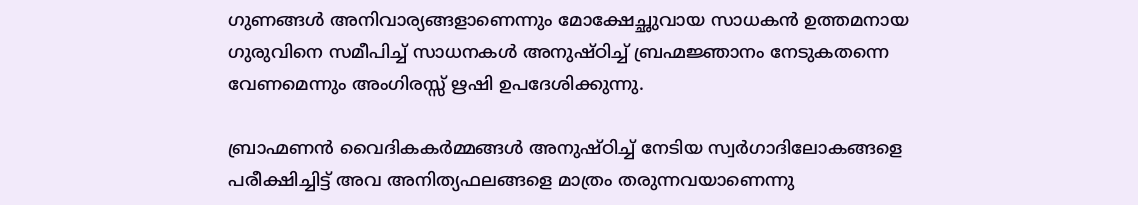ഗുണങ്ങള്‍ അനിവാര്യങ്ങളാണെന്നും മോക്ഷേച്ഛുവായ സാധകന്‍ ഉത്തമനായ ഗുരുവിനെ സമീപിച്ച് സാധനകള്‍ അനുഷ്ഠിച്ച് ബ്രഹ്മജ്ഞാനം നേടുകതന്നെ വേണമെന്നും അംഗിരസ്സ് ഋഷി ഉപദേശിക്കുന്നു.

ബ്രാഹ്മണന്‍ വൈദികകര്‍മ്മങ്ങള്‍ അനുഷ്ഠിച്ച് നേടിയ സ്വര്‍ഗാദിലോകങ്ങളെ പരീക്ഷിച്ചിട്ട് അവ അനിത്യഫലങ്ങളെ മാത്രം തരുന്നവയാണെന്നു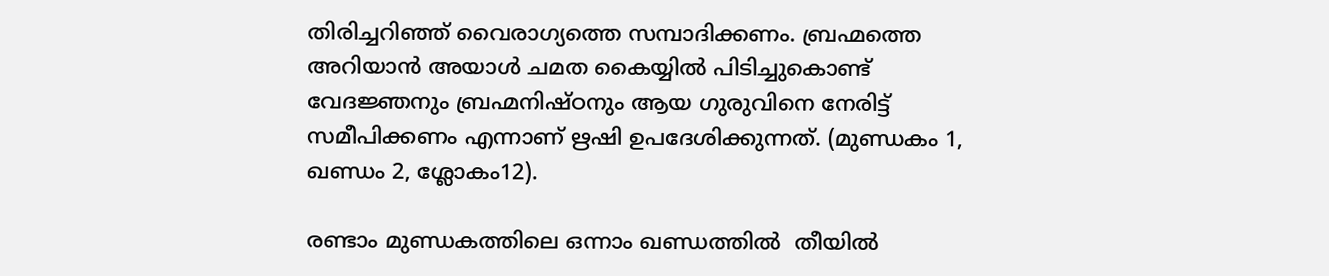തിരിച്ചറിഞ്ഞ് വൈരാഗ്യത്തെ സമ്പാദിക്കണം. ബ്രഹ്മത്തെ അറിയാന്‍ അയാള്‍ ചമത കൈയ്യില്‍ പിടിച്ചുകൊണ്ട് വേദജ്ഞനും ബ്രഹ്മനിഷ്ഠനും ആയ ഗുരുവിനെ നേരിട്ട് സമീപിക്കണം എന്നാണ് ഋഷി ഉപദേശിക്കുന്നത്. (മുണ്ഡകം 1, ഖണ്ഡം 2, ശ്ലോകം12).

രണ്ടാം മുണ്ഡകത്തിലെ ഒന്നാം ഖണ്ഡത്തില്‍  തീയില്‍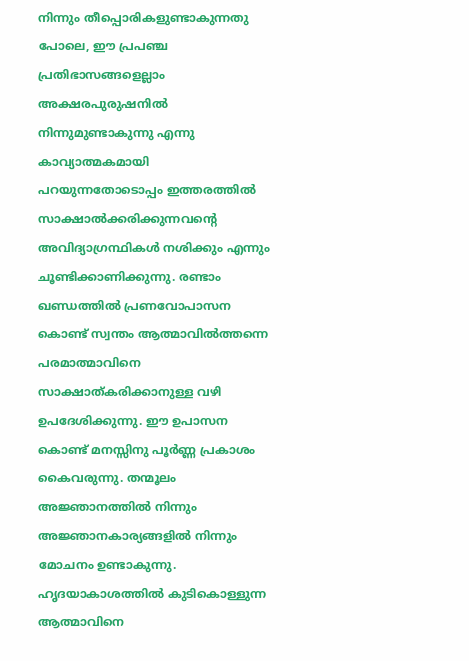നിന്നും തീപ്പൊരികളുണ്ടാകുന്നതു പോലെ, ഈ പ്രപഞ്ച പ്രതിഭാസങ്ങളെല്ലാം അക്ഷരപുരുഷനില്‍ നിന്നുമുണ്ടാകുന്നു എന്നു കാവ്യാത്മകമായി പറയുന്നതോടൊപ്പം ഇത്തരത്തില്‍ സാക്ഷാല്‍ക്കരിക്കുന്നവന്റെ അവിദ്യാഗ്രന്ഥികള്‍ നശിക്കും എന്നും ചൂണ്ടിക്കാണിക്കുന്നു. രണ്ടാം ഖണ്ഡത്തില്‍ പ്രണവോപാസന കൊണ്ട് സ്വന്തം ആത്മാവില്‍ത്തന്നെ പരമാത്മാവിനെ സാക്ഷാത്കരിക്കാനുള്ള വഴി ഉപദേശിക്കുന്നു. ഈ ഉപാസന കൊണ്ട് മനസ്സിനു പൂര്‍ണ്ണ പ്രകാശം കൈവരുന്നു. തന്മൂലം അജ്ഞാനത്തില്‍ നിന്നും അജ്ഞാനകാര്യങ്ങളില്‍ നിന്നും മോചനം ഉണ്ടാകുന്നു. ഹൃദയാകാശത്തില്‍ കുടികൊള്ളുന്ന ആത്മാവിനെ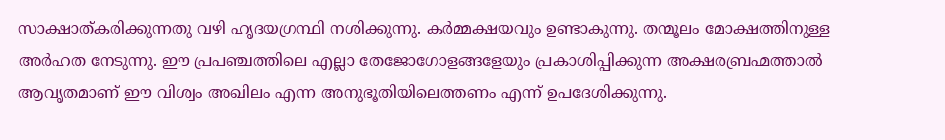സാക്ഷാത്കരിക്കുന്നതു വഴി ഹൃദയഗ്രന്ഥി നശിക്കുന്നു. കര്‍മ്മക്ഷയവും ഉണ്ടാകുന്നു. തന്മൂലം മോക്ഷത്തിനുള്ള അര്‍ഹത നേടുന്നു. ഈ പ്രപഞ്ചത്തിലെ എല്ലാ തേജോഗോളങ്ങളേയും പ്രകാശിപ്പിക്കുന്ന അക്ഷരബ്രഹ്മത്താല്‍ ആവൃതമാണ് ഈ വിശ്വം അഖിലം എന്ന അനുഭൂതിയിലെത്തണം എന്ന് ഉപദേശിക്കുന്നു.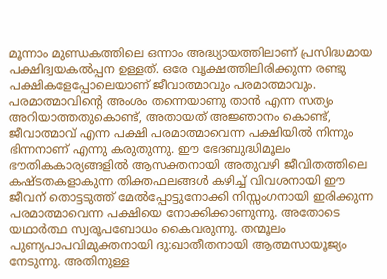മൂന്നാം മുണ്ഡകത്തിലെ ഒന്നാം അദ്ധ്യായത്തിലാണ് പ്രസിദ്ധമായ പക്ഷിദ്വയകല്‍പ്പന ഉള്ളത്. ഒരേ വൃക്ഷത്തിലിരിക്കുന്ന രണ്ടു പക്ഷികളേപ്പോലെയാണ് ജീവാത്മാവും പരമാത്മാവും. പരമാത്മാവിന്റെ അംശം തന്നെയാണു താന്‍ എന്ന സത്യം അറിയാത്തതുകൊണ്ട്, അതായത് അജ്ഞാനം കൊണ്ട്, ജീവാത്മാവ് എന്ന പക്ഷി പരമാത്മാവെന്ന പക്ഷിയില്‍ നിന്നും ഭിന്നനാണ് എന്നു കരുതുന്നു. ഈ ഭേദബുദ്ധിമൂലം ഭൗതികകാര്യങ്ങളില്‍ ആസക്തനായി അതുവഴി ജീവിതത്തിലെ കഷ്ടതകളാകുന്ന തിക്തഫലങ്ങള്‍ കഴിച്ച് വിവശനായി ഈ ജീവന് തൊട്ടടുത്ത് മേല്‍പ്പോട്ടുനോക്കി നിസ്സംഗനായി ഇരിക്കുന്ന പരമാത്മാവെന്ന പക്ഷിയെ നോക്കിക്കാണുന്നു. അതോടെ യഥാര്‍ത്ഥ സ്വരൂപബോധം കൈവരുന്നു. തന്മൂലം പുണ്യപാപവിമുക്തനായി ദു:ഖാതീതനായി ആത്മസായൂജ്യം നേടുന്നു. അതിനുള്ള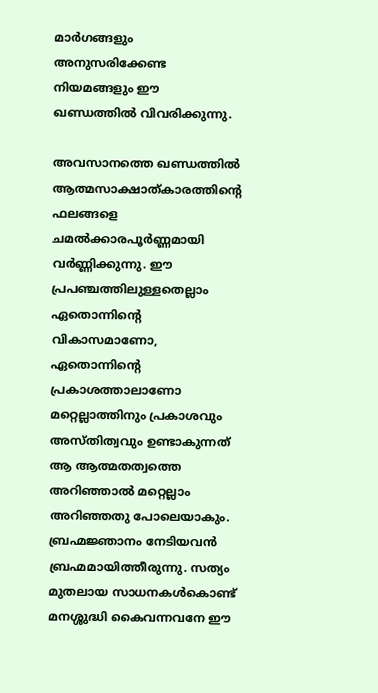മാര്‍ഗങ്ങളും അനുസരിക്കേണ്ട നിയമങ്ങളും ഈ ഖണ്ഡത്തില്‍ വിവരിക്കുന്നു.

അവസാനത്തെ ഖണ്ഡത്തില്‍ ആത്മസാക്ഷാത്കാരത്തിന്റെ ഫലങ്ങളെ ചമല്‍ക്കാരപൂര്‍ണ്ണമായി വര്‍ണ്ണിക്കുന്നു. ഈ പ്രപഞ്ചത്തിലുള്ളതെല്ലാം ഏതൊന്നിന്റെ വികാസമാണോ, ഏതൊന്നിന്റെ പ്രകാശത്താലാണോ മറ്റെല്ലാത്തിനും പ്രകാശവും അസ്തിത്വവും ഉണ്ടാകുന്നത് ആ ആത്മതത്വത്തെ അറിഞ്ഞാല്‍ മറ്റെല്ലാം അറിഞ്ഞതു പോലെയാകും. ബ്രഹ്മജ്ഞാനം നേടിയവന്‍ ബ്രഹ്മമായിത്തീരുന്നു. സത്യം മുതലായ സാധനകള്‍കൊണ്ട് മനശ്ശുദ്ധി കൈവന്നവനേ ഈ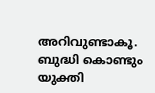അറിവുണ്ടാകൂ. ബുദ്ധി കൊണ്ടും യുക്തി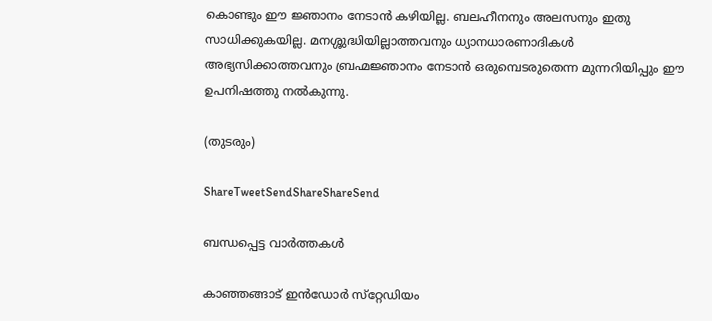കൊണ്ടും ഈ ജ്ഞാനം നേടാന്‍ കഴിയില്ല. ബലഹീനനും അലസനും ഇതു സാധിക്കുകയില്ല. മനശ്ശുദ്ധിയില്ലാത്തവനും ധ്യാനധാരണാദികള്‍ അഭ്യസിക്കാത്തവനും ബ്രഹ്മജ്ഞാനം നേടാന്‍ ഒരുമ്പെടരുതെന്ന മുന്നറിയിപ്പും ഈ ഉപനിഷത്തു നല്‍കുന്നു.

(തുടരും)

ShareTweetSendShareShareSend

ബന്ധപ്പെട്ട വാര്‍ത്തകള്‍

കാഞ്ഞങ്ങാട് ഇന്‍ഡോര്‍ സ്‌റ്റേഡിയം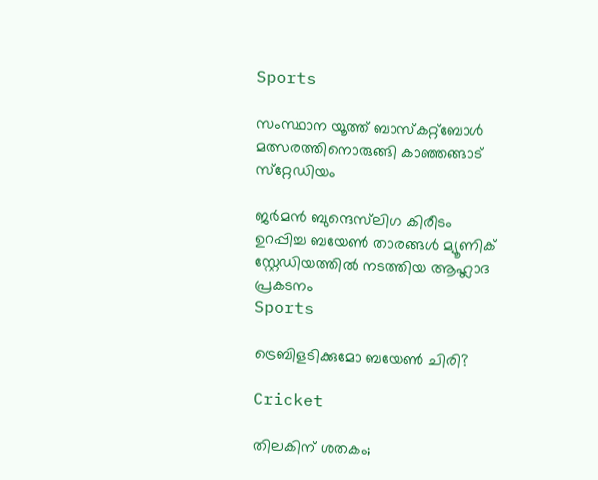Sports

സംസ്ഥാന യൂത്ത് ബാസ്‌കറ്റ്‌ബോള്‍ മത്സരത്തിനൊരുങ്ങി കാഞ്ഞങ്ങാട് സ്‌റ്റേഡിയം

ജര്‍മന്‍ ബുന്ദെസ്‌ലിഗ കിരീടം ഉറപ്പിച്ച ബയേണ്‍ താരങ്ങള്‍ മ്യൂണിക് സ്റ്റേഡിയത്തില്‍ നടത്തിയ ആഹ്ലാദ പ്രകടനം
Sports

ട്രെബിളടിക്കുമോ ബയേണ്‍ ചിരി?

Cricket

തിലകിന് ശതകം;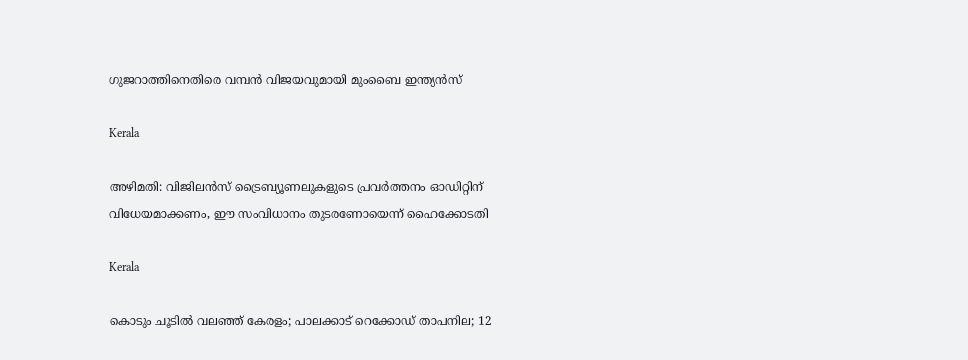ഗുജറാത്തിനെതിരെ വമ്പൻ വിജയവുമായി മുംബൈ ഇന്ത്യൻസ്

Kerala

അഴിമതി: വിജിലൻസ് ട്രൈബ്യൂണലുകളുടെ പ്രവർത്തനം ഓഡിറ്റിന് വിധേയമാക്കണം, ഈ സംവിധാനം തുടരണോയെന്ന് ഹൈക്കോടതി

Kerala

കൊടും ചൂടിൽ വലഞ്ഞ് കേരളം; പാലക്കാട് റെക്കോഡ് താപനില; 12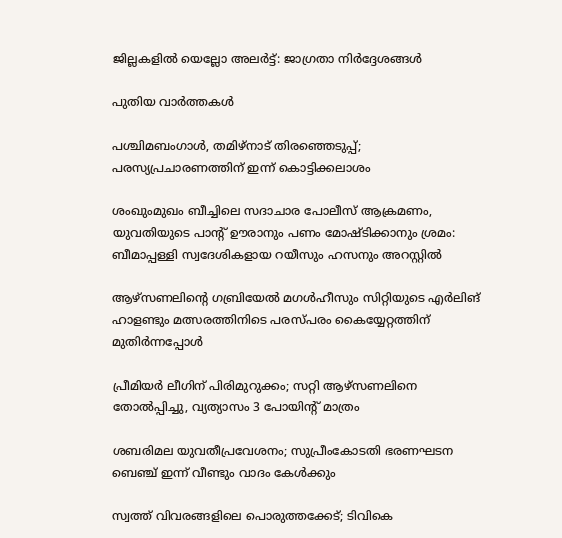ജില്ലകളിൽ യെല്ലോ അലർട്ട്: ജാഗ്രതാ നിർദ്ദേശങ്ങൾ

പുതിയ വാര്‍ത്തകള്‍

പശ്ചിമബംഗാള്‍, തമിഴ്‌നാട് തിരഞ്ഞെടുപ്പ്; പരസ്യപ്രചാരണത്തിന് ഇന്ന് കൊട്ടിക്കലാശം

ശംഖുംമുഖം ബീച്ചിലെ സദാചാര പോലീസ് ആക്രമണം, യുവതിയുടെ പാന്റ് ഊരാനും പണം മോഷ്ടിക്കാനും ശ്രമം: ബീമാപ്പള്ളി സ്വദേശികളായ റയീസും ഹസനും അറസ്റ്റിൽ

ആഴ്‌സണലിന്റെ ഗബ്രിയേല്‍ മഗള്‍ഹീസും സിറ്റിയുടെ എര്‍ലിങ് ഹാളണ്ടും മത്സരത്തിനിടെ പരസ്പരം കൈയ്യേറ്റത്തിന് മുതിര്‍ന്നപ്പോള്‍

പ്രീമിയര്‍ ലീഗിന് പിരിമുറുക്കം; സറ്റി ആഴ്‌സണലിനെ തോല്‍പ്പിച്ചു, വ്യത്യാസം 3 പോയിന്റ് മാത്രം

ശബരിമല യുവതീപ്രവേശനം; സുപ്രീംകോടതി ഭരണഘടന ബെഞ്ച് ഇന്ന് വീണ്ടും വാദം കേള്‍ക്കും

സ്വത്ത് വിവരങ്ങളിലെ പൊരുത്തക്കേട്; ടിവികെ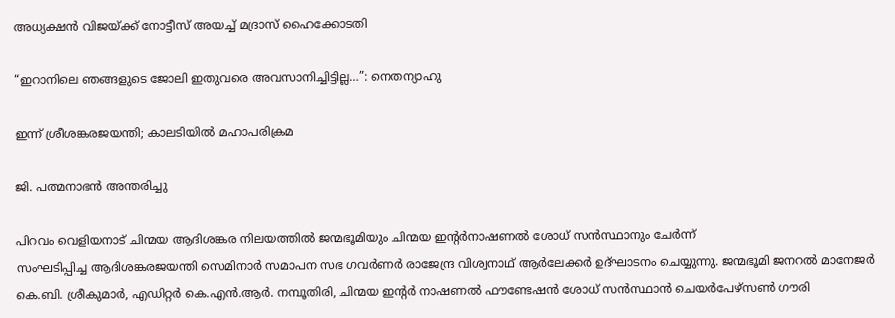അധ്യക്ഷൻ വിജയ്‌ക്ക് നോട്ടീസ് അയച്ച് മദ്രാസ് ഹൈക്കോടതി

“ഇറാനിലെ ഞങ്ങളുടെ ജോലി ഇതുവരെ അവസാനിച്ചിട്ടില്ല…”: നെതന്യാഹു

ഇന്ന് ശ്രീശങ്കരജയന്തി; കാലടിയില്‍ മഹാപരിക്രമ

ജി. പത്മനാഭന്‍ അന്തരിച്ചു

പിറവം വെളിയനാട് ചിന്മയ ആദിശങ്കര നിലയത്തില്‍ ജന്മഭൂമിയും ചിന്മയ ഇന്റര്‍നാഷണല്‍ ശോധ് സന്‍സ്ഥാനും ചേര്‍ന്ന്
സംഘടിപ്പിച്ച ആദിശങ്കരജയന്തി സെമിനാര്‍ സമാപന സഭ ഗവര്‍ണര്‍ രാജേന്ദ്ര വിശ്വനാഥ് ആര്‍ലേക്കര്‍ ഉദ്ഘാടനം ചെയ്യുന്നു. ജന്മഭൂമി ജനറല്‍ മാനേജര്‍ കെ.ബി. ശ്രീകുമാര്‍, എഡിറ്റര്‍ കെ.എന്‍.ആര്‍. നമ്പൂതിരി, ചിന്മയ ഇന്റര്‍ നാഷണല്‍ ഫൗണ്ടേഷന്‍ ശോധ് സന്‍സ്ഥാന്‍ ചെയര്‍പേഴ്‌സണ്‍ ഗൗരി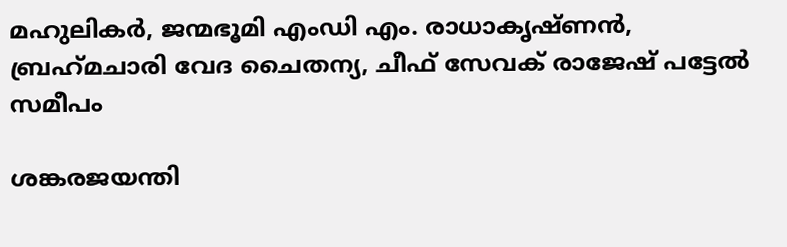മഹുലികര്‍, ജന്മഭൂമി എംഡി എം. രാധാകൃഷ്ണന്‍, ബ്രഹ്‌മചാരി വേദ ചൈതന്യ, ചീഫ് സേവക് രാജേഷ് പട്ടേല്‍ സമീപം

ശങ്കരജയന്തി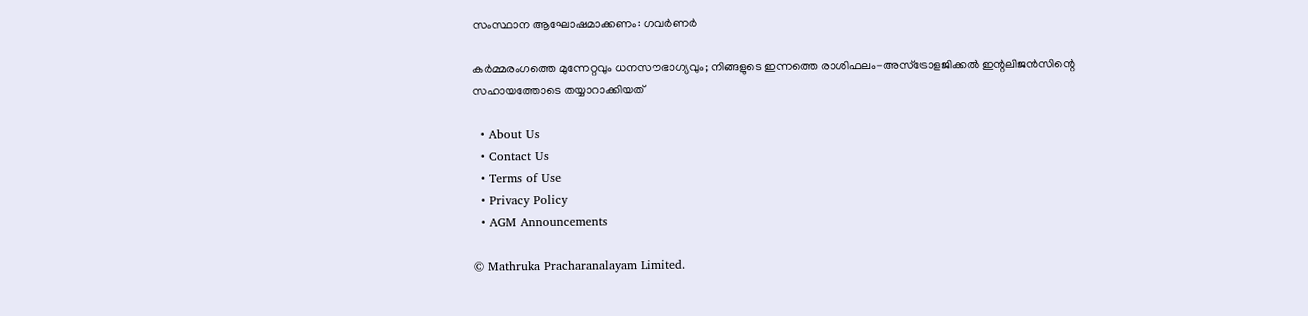സംസ്ഥാന ആഘോഷമാക്കണം: ഗവര്‍ണര്‍

കർമ്മരംഗത്തെ മുന്നേറ്റവും ധനസൗഭാഗ്യവും; നിങ്ങളുടെ ഇന്നത്തെ രാശിഫലം-അസ്ട്രോളജിക്കൽ ഇന്റലിജൻസിന്റെ സഹായത്തോടെ തയ്യാറാക്കിയത്

  • About Us
  • Contact Us
  • Terms of Use
  • Privacy Policy
  • AGM Announcements

© Mathruka Pracharanalayam Limited.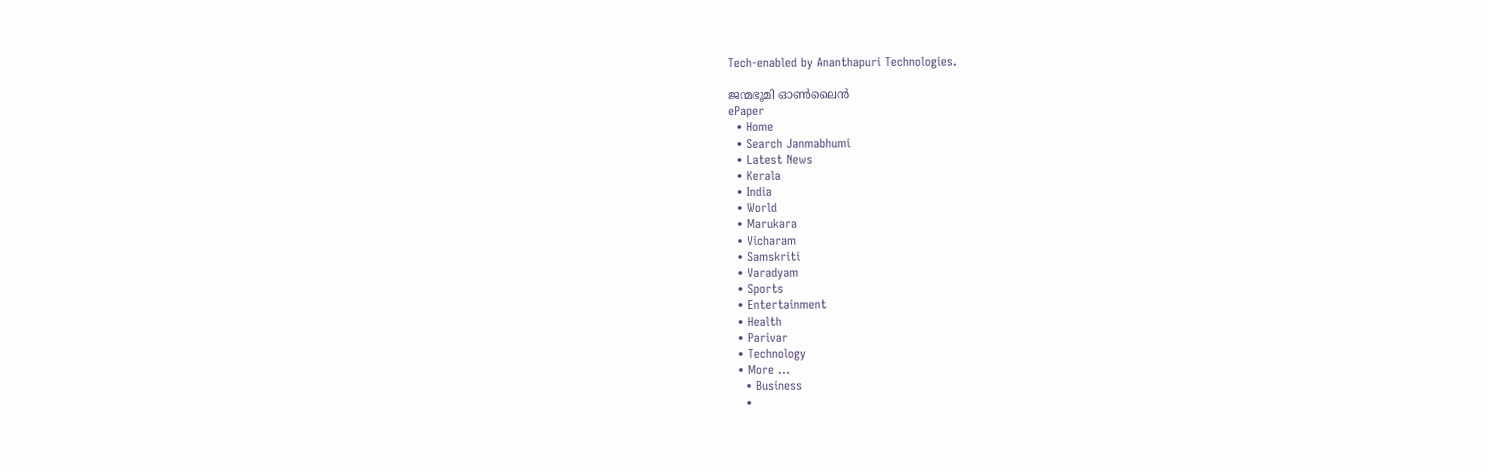Tech-enabled by Ananthapuri Technologies.

ജന്മഭൂമി ഓണ്‍ലൈന്‍
ePaper
  • Home
  • Search Janmabhumi
  • Latest News
  • Kerala
  • India
  • World
  • Marukara
  • Vicharam
  • Samskriti
  • Varadyam
  • Sports
  • Entertainment
  • Health
  • Parivar
  • Technology
  • More …
    • Business
    •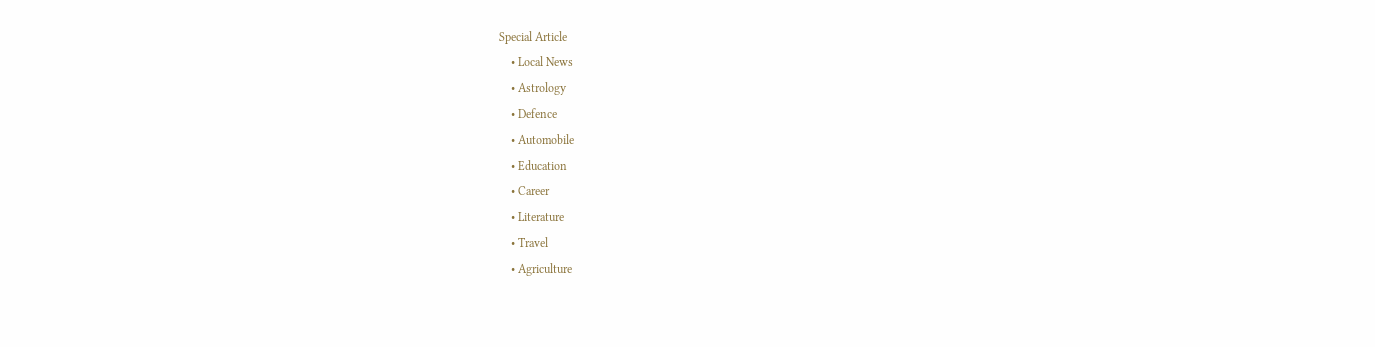Special Article
    • Local News
    • Astrology
    • Defence
    • Automobile
    • Education
    • Career
    • Literature
    • Travel
    • Agriculture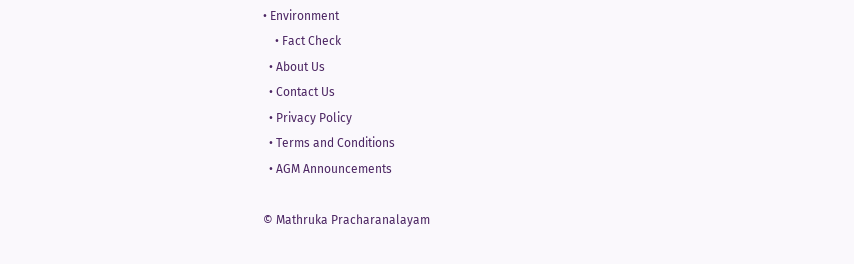• Environment
    • Fact Check
  • About Us
  • Contact Us
  • Privacy Policy
  • Terms and Conditions
  • AGM Announcements

© Mathruka Pracharanalayam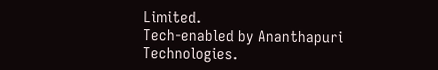Limited.
Tech-enabled by Ananthapuri Technologies.